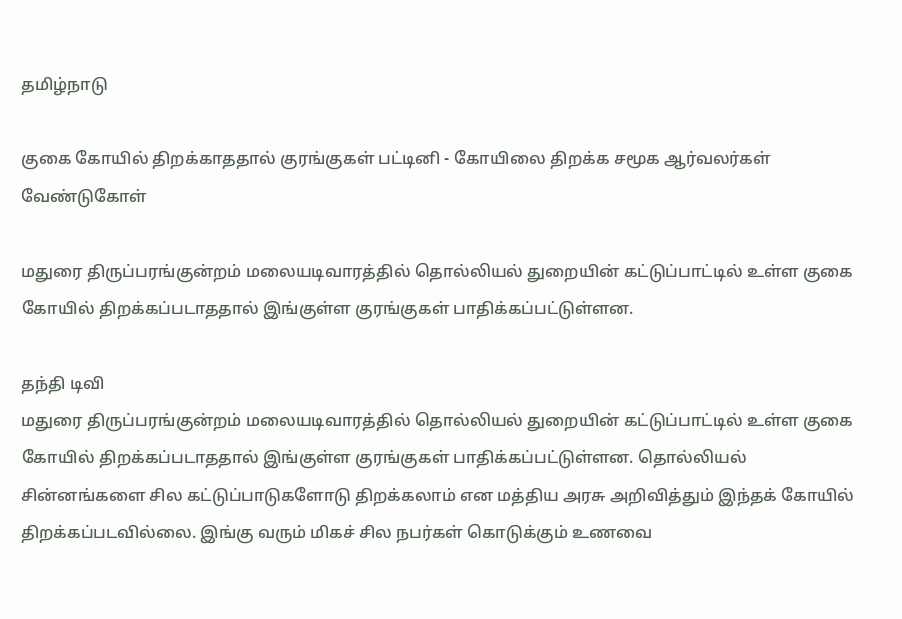தமிழ்நாடு

குகை கோயில் திறக்காததால் குரங்குகள் பட்டினி - கோயிலை திறக்க சமூக ஆர்வலர்கள் வேண்டுகோள்

மதுரை திருப்பரங்குன்றம் மலையடிவாரத்தில் தொல்லியல் துறையின் கட்டுப்பாட்டில் உள்ள குகை கோயில் திறக்கப்படாததால் இங்குள்ள குரங்குகள் பாதிக்கப்பட்டுள்ளன.

தந்தி டிவி
மதுரை திருப்பரங்குன்றம் மலையடிவாரத்தில் தொல்லியல் துறையின் கட்டுப்பாட்டில் உள்ள குகை கோயில் திறக்கப்படாததால் இங்குள்ள குரங்குகள் பாதிக்கப்பட்டுள்ளன. தொல்லியல் சின்னங்களை சில கட்டுப்பாடுகளோடு திறக்கலாம் என மத்திய அரசு அறிவித்தும் இந்தக் கோயில் திறக்கப்படவில்லை. இங்கு வரும் மிகச் சில நபர்கள் கொடுக்கும் உணவை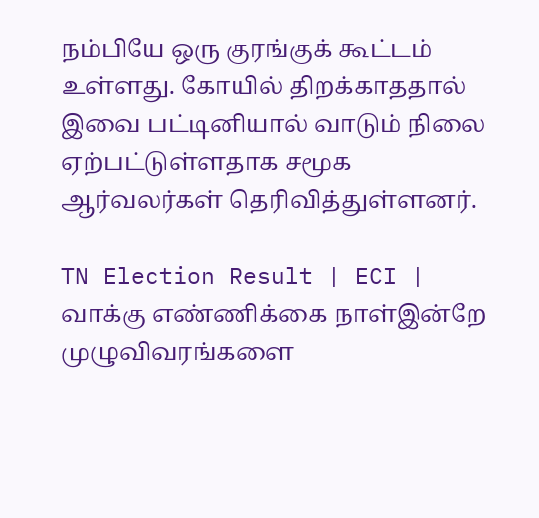நம்பியே ஒரு குரங்குக் கூட்டம் உள்ளது. கோயில் திறக்காததால் இவை பட்டினியால் வாடும் நிலை ஏற்பட்டுள்ளதாக சமூக ஆர்வலர்கள் தெரிவித்துள்ளனர்.

TN Election Result | ECI | வாக்கு எண்ணிக்கை நாள்இன்றே முழுவிவரங்களை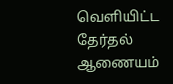வெளியிட்ட தேர்தல் ஆணையம்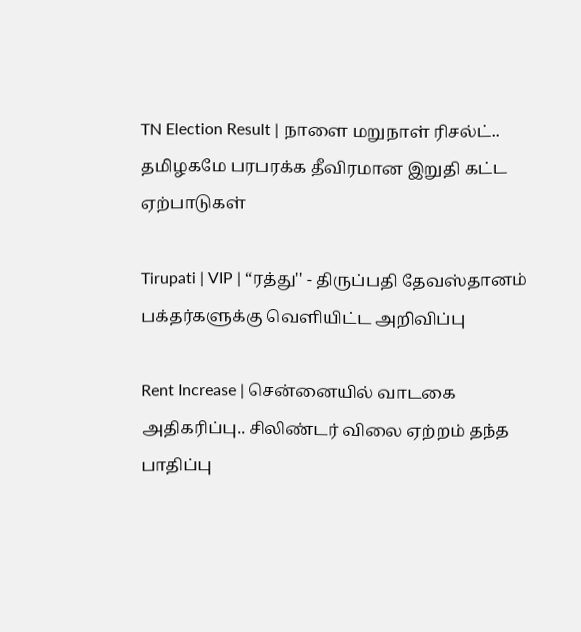TN Election Result | நாளை மறுநாள் ரிசல்ட்.. தமிழகமே பரபரக்க தீவிரமான இறுதி கட்ட ஏற்பாடுகள்

Tirupati | VIP | “ரத்து'' - திருப்பதி தேவஸ்தானம் பக்தர்களுக்கு வெளியிட்ட அறிவிப்பு

Rent Increase | சென்னையில் வாடகை அதிகரிப்பு.. சிலிண்டர் விலை ஏற்றம் தந்த பாதிப்பு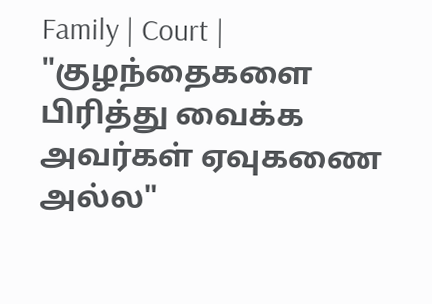Family | Court | "குழந்தைகளை பிரித்து வைக்க அவர்கள் ஏவுகணை அல்ல"